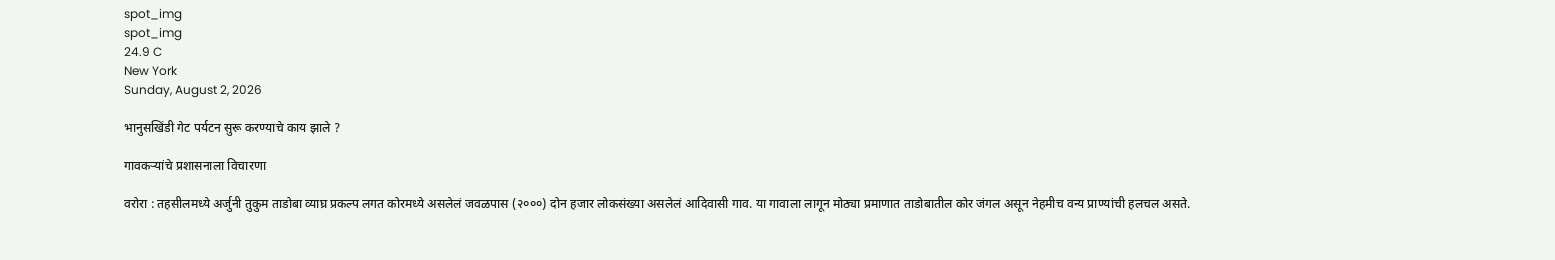spot_img
spot_img
24.9 C
New York
Sunday, August 2, 2026

भानुसखिंडी गेट पर्यटन सुरू करण्याचे काय झाले ?

गावकऱ्यांचे प्रशासनाला विचारणा

वरोरा : तहसीलमध्ये अर्जुनी तुकुम ताडोबा व्याघ्र प्रकल्प लगत कोरमध्ये असलेलं जवळपास (२०००) दोन हजार लोकसंख्या असलेलं आदिवासी गाव. या गावाला लागून मोठ्या प्रमाणात ताडोबातील कोर जंगल असून नेहमीच वन्य प्राण्यांची हलचल असते.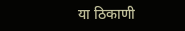या ठिकाणी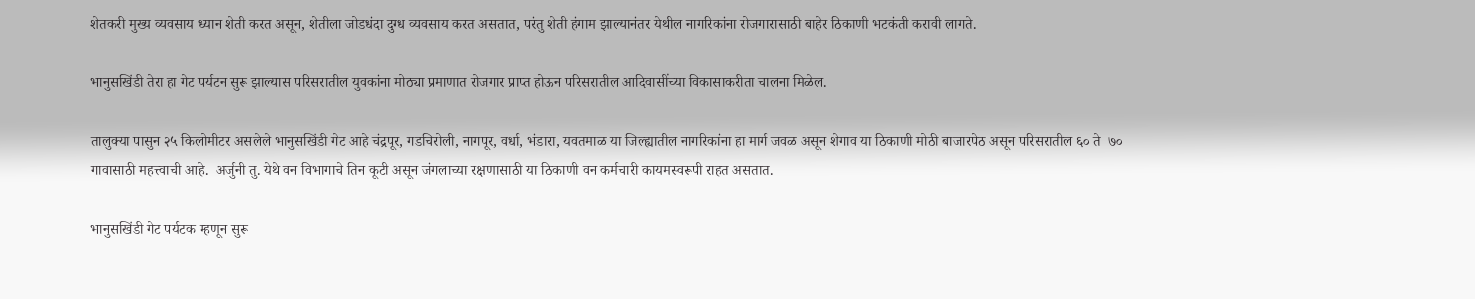शेतकरी मुख्य व्यवसाय ध्यान शेती करत असून, शेतीला जोडधंदा दुग्ध व्यवसाय करत असतात, परंतु शेती हंगाम झाल्यानंतर येथील नागरिकांना रोजगारासाठी बाहेर ठिकाणी भटकंती करावी लागते.

भानुसखिंडी तेरा हा गेट पर्यटन सुरू झाल्यास परिसरातील युवकांना मोठ्या प्रमाणात रोजगार प्राप्त होऊन परिसरातील आदिवासींच्या विकासाकरीता चालना मिळेल.

तालुक्या पासुन २५ किलोमीटर असलेले भानुसखिंडी गेट आहे चंद्रपूर, गडचिरोली, नागपूर, वर्धा, भंडारा, यवतमाळ या जिल्ह्यातील नागरिकांना हा मार्ग जवळ असून शेगाव या ठिकाणी मोठी बाजारपेठ असून परिसरातील ६० ते  ७०  गावासाठी महत्त्वाची आहे.  अर्जुनी तु. येथे वन विभागाचे तिन कूटी असून जंगलाच्या रक्षणासाठी या ठिकाणी वन कर्मचारी कायमस्वरूपी राहत असतात.

भानुसखिंडी गेट पर्यटक म्हणून सुरू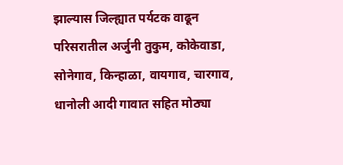झाल्यास जिल्ह्यात पर्यटक वाढून परिसरातील अर्जुनी तुकुम, कोकेवाडा, सोनेगाव, किन्हाळा, वायगाव, चारगाव, धानोली आदी गावात सहित मोठ्या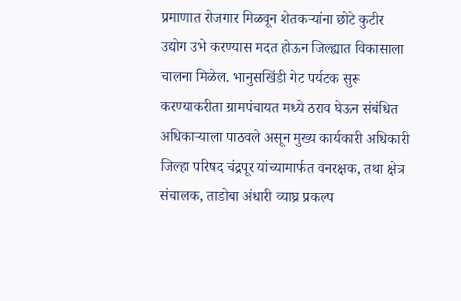प्रमाणात रोजगार मिळवून शेतकऱ्यांना छोटे कुटीर उद्योग उभे करण्यास मदत होऊन जिल्ह्यात विकासाला चालना मिळेल. भानुसखिंडी गेट पर्यटक सुरू करण्याकरीता ग्रामपंचायत मध्ये ठराव घेऊन संबंधित अधिकाऱ्याला पाठवले असून मुख्य कार्यकारी अधिकारी जिल्हा परिषद चंद्रपूर यांच्यामार्फत वनरक्षक, तथा क्षेत्र संचालक, ताडोबा अंधारी व्याघ्र प्रकल्प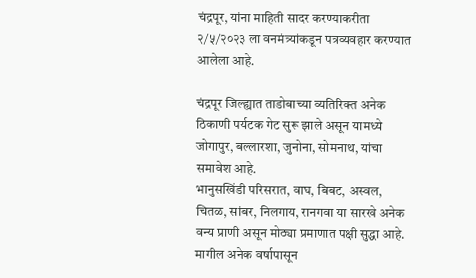चंद्रपूर, यांना माहिती सादर करण्याकरीता २/५/२०२३ ला वनमंत्र्यांकडून पत्रव्यवहार करण्यात आलेला आहे.

चंद्रपूर जिल्ह्यात ताडोबाच्या व्यतिरिक्त अनेक ठिकाणी पर्यटक गेट सुरू झाले असून यामध्ये जोगापुर, बल्लारशा, जुनोना, सोमनाथ, यांचा समावेश आहे.
भानुसखिंडी परिसरात, वाघ, बिबट, अस्वल, चितळ, सांबर, निलगाय, रानगवा या सारखे अनेक वन्य प्राणी असून मोठ्या प्रमाणात पक्षी सुद्धा आहे. मागील अनेक वर्षापासून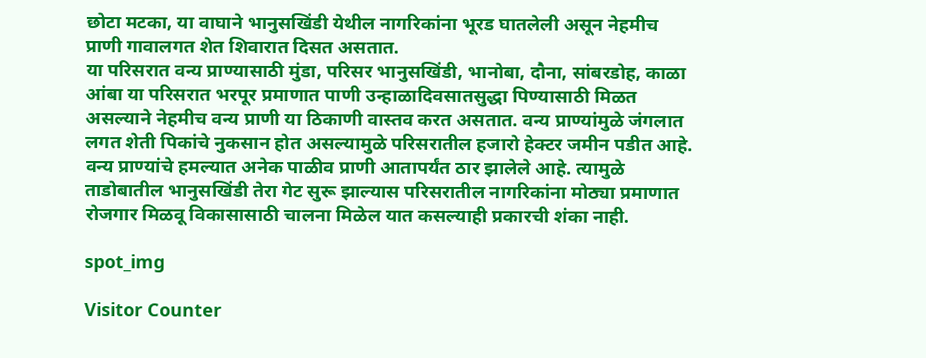छोटा मटका, या वाघाने भानुसखिंडी येथील नागरिकांना भूरड घातलेली असून नेहमीच प्राणी गावालगत शेत शिवारात दिसत असतात.
या परिसरात वन्य प्राण्यासाठी मुंडा, परिसर भानुसखिंडी, भानोबा, दौना, सांबरडोह, काळा आंबा या परिसरात भरपूर प्रमाणात पाणी उन्हाळादिवसातसुद्धा पिण्यासाठी मिळत असल्याने नेहमीच वन्य प्राणी या ठिकाणी वास्तव करत असतात. वन्य प्राण्यांमुळे जंगलात लगत शेती पिकांचे नुकसान होत असल्यामुळे परिसरातील हजारो हेक्टर जमीन पडीत आहे. वन्य प्राण्यांचे हमल्यात अनेक पाळीव प्राणी आतापर्यंत ठार झालेले आहे. त्यामुळे ताडोबातील भानुसखिंडी तेरा गेट सुरू झाल्यास परिसरातील नागरिकांना मोठ्या प्रमाणात रोजगार मिळवू विकासासाठी चालना मिळेल यात कसल्याही प्रकारची शंका नाही.

spot_img

Visitor Counter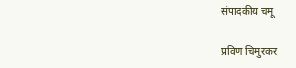संपादकीय चमू

प्रविण चिमुरकर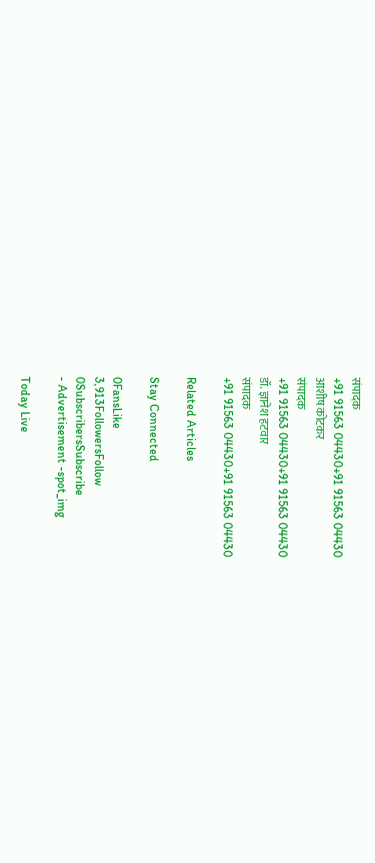संपादक
+91 91563 04430+91 91563 04430
आशीष कोटकर
संपादक
+91 91563 04430+91 91563 04430
डॉ. ज्ञानेश हटवार
संपादक
+91 91563 04430+91 91563 04430

Related Articles

Stay Connected

0FansLike
3,913FollowersFollow
0SubscribersSubscribe
- Advertisement -spot_img

Today Live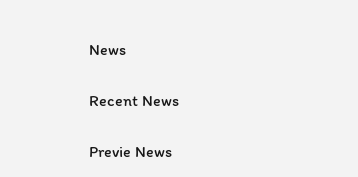News

Recent News

Previe News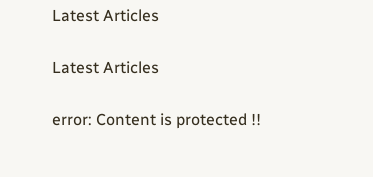Latest Articles

Latest Articles

error: Content is protected !!